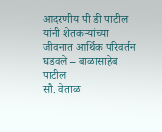आदरणीय पी डी पाटील यांनी शेतकऱ्यांच्या जीवनात आर्थिक परिवर्तन घडवले – बाळासाहेब पाटील
सौ. वेताळ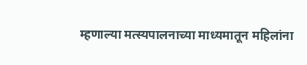म्हणाल्या मत्स्यपालनाच्या माध्यमातून महिलांना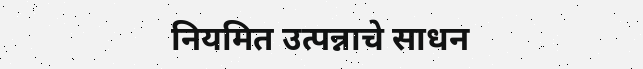नियमित उत्पन्नाचे साधन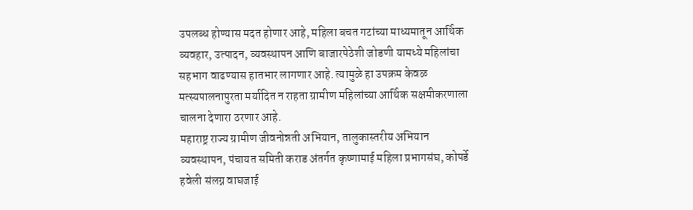उपलब्ध होण्यास मदत होणार आहे, महिला बचत गटांच्या माध्यमातून आर्थिक व्यवहार, उत्पादन, व्यवस्थापन आणि बाजारपेठेशी जोडणी यामध्ये महिलांचा सहभाग वाढण्यास हातभार लागणार आहे. त्यामुळे हा उपक्रम केवळ मत्स्यपालनापुरता मर्यादित न राहता ग्रामीण महिलांच्या आर्थिक सक्षमीकरणाला चालना देणारा ठरणार आहे.
महाराष्ट्र राज्य ग्रामीण जीवनोन्नती अभियान, तालुकास्तरीय अभियान व्यवस्थापन, पंचायत समिती कराड अंतर्गत कृष्णामाई महिला प्रभागसंघ, कोपर्डे हवेली संलग्न वाघजाई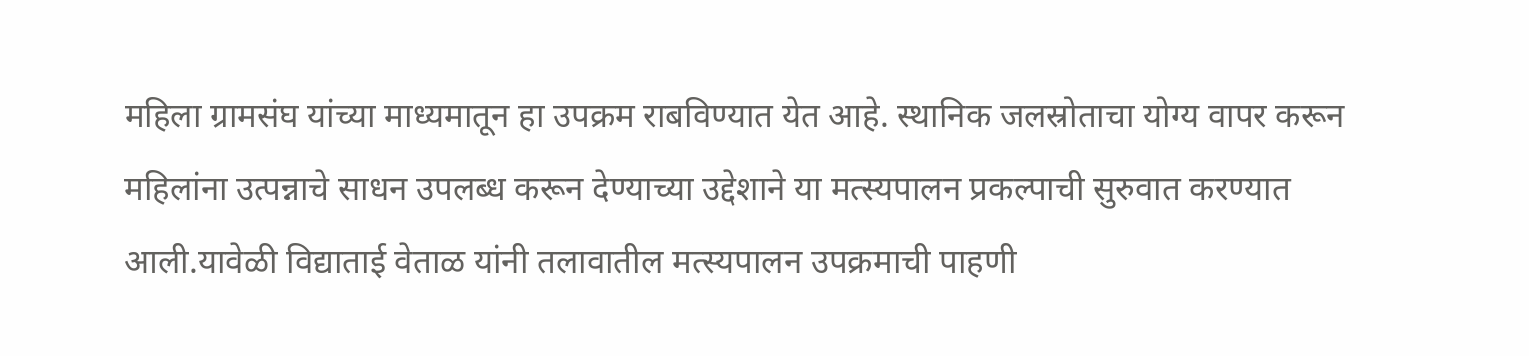महिला ग्रामसंघ यांच्या माध्यमातून हा उपक्रम राबविण्यात येत आहे. स्थानिक जलस्रोताचा योग्य वापर करून महिलांना उत्पन्नाचे साधन उपलब्ध करून देण्याच्या उद्देशाने या मत्स्यपालन प्रकल्पाची सुरुवात करण्यात आली.यावेळी विद्याताई वेताळ यांनी तलावातील मत्स्यपालन उपक्रमाची पाहणी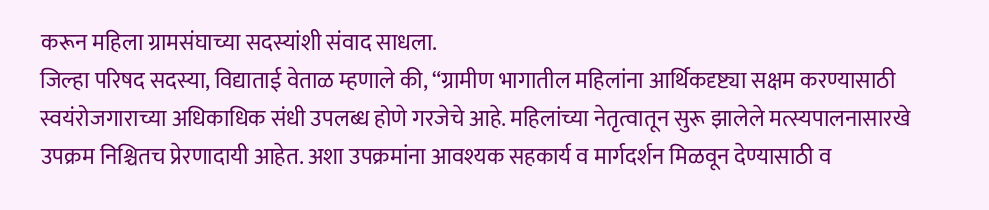करून महिला ग्रामसंघाच्या सदस्यांशी संवाद साधला.
जिल्हा परिषद सदस्या, विद्याताई वेताळ म्हणाले की, “ग्रामीण भागातील महिलांना आर्थिकदृष्ट्या सक्षम करण्यासाठी स्वयंरोजगाराच्या अधिकाधिक संधी उपलब्ध होणे गरजेचे आहे. महिलांच्या नेतृत्वातून सुरू झालेले मत्स्यपालनासारखे उपक्रम निश्चितच प्रेरणादायी आहेत. अशा उपक्रमांना आवश्यक सहकार्य व मार्गदर्शन मिळवून देण्यासाठी व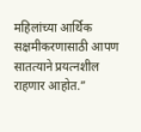महिलांच्या आर्थिक सक्षमीकरणासाठी आपण सातत्याने प्रयत्नशील राहणार आहोत.”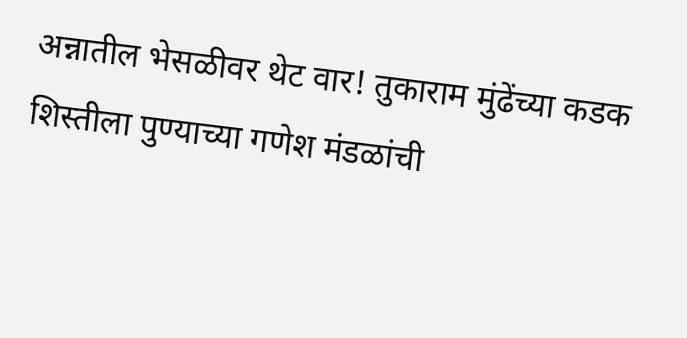अन्नातील भेसळीवर थेट वार! तुकाराम मुंढेंच्या कडक शिस्तीला पुण्याच्या गणेश मंडळांची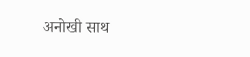अनोखी साथ